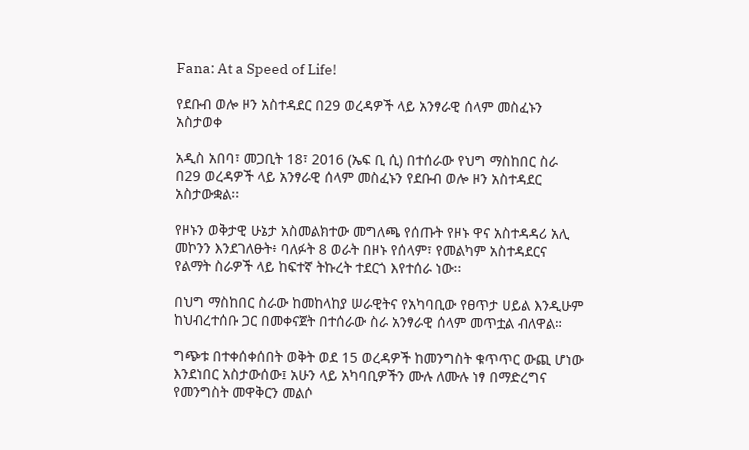Fana: At a Speed of Life!

የደቡብ ወሎ ዞን አስተዳደር በ29 ወረዳዎች ላይ አንፃራዊ ሰላም መስፈኑን አስታወቀ

አዲስ አበባ፣ መጋቢት 18፣ 2016 (ኤፍ ቢ ሲ) በተሰራው የህግ ማስከበር ስራ በ29 ወረዳዎች ላይ አንፃራዊ ሰላም መስፈኑን የደቡብ ወሎ ዞን አስተዳደር አስታውቋል፡፡

የዞኑን ወቅታዊ ሁኔታ አስመልክተው መግለጫ የሰጡት የዞኑ ዋና አስተዳዳሪ አሊ መኮንን እንደገለፁት፥ ባለፉት 8 ወራት በዞኑ የሰላም፣ የመልካም አስተዳደርና የልማት ስራዎች ላይ ከፍተኛ ትኩረት ተደርጎ እየተሰራ ነው፡፡

በህግ ማስከበር ስራው ከመከላከያ ሠራዊትና የአካባቢው የፀጥታ ሀይል እንዲሁም ከህብረተሰቡ ጋር በመቀናጀት በተሰራው ስራ አንፃራዊ ሰላም መጥቷል ብለዋል።

ግጭቱ በተቀሰቀሰበት ወቅት ወደ 15 ወረዳዎች ከመንግስት ቁጥጥር ውጪ ሆነው እንደነበር አስታውሰው፤ አሁን ላይ አካባቢዎችን ሙሉ ለሙሉ ነፃ በማድረግና የመንግስት መዋቅርን መልሶ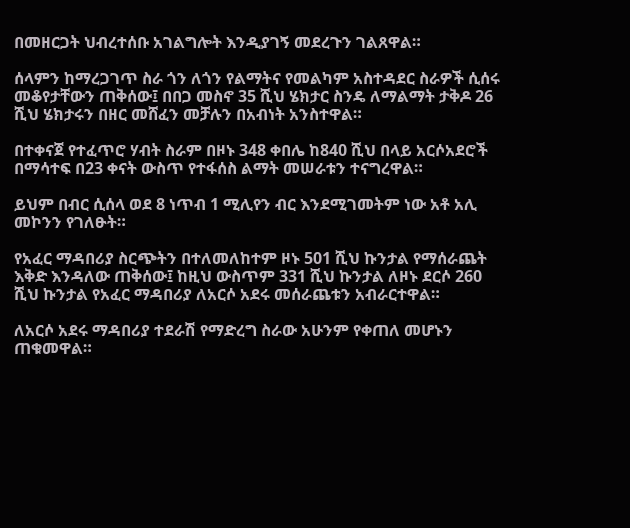በመዘርጋት ህብረተሰቡ አገልግሎት እንዲያገኝ መደረጉን ገልጸዋል።

ሰላምን ከማረጋገጥ ስራ ጎን ለጎን የልማትና የመልካም አስተዳደር ስራዎች ሲሰሩ መቆየታቸውን ጠቅሰው፤ በበጋ መስኖ 35 ሺህ ሄክታር ስንዴ ለማልማት ታቅዶ 26 ሺህ ሄክታሩን በዘር መሸፈን መቻሉን በአብነት አንስተዋል።

በተቀናጀ የተፈጥሮ ሃብት ስራም በዞኑ 348 ቀበሌ ከ840 ሺህ በላይ አርሶአደሮች በማሳተፍ በ23 ቀናት ውስጥ የተፋሰስ ልማት መሠራቱን ተናግረዋል።

ይህም በብር ሲሰላ ወደ 8 ነጥብ 1 ሚሊየን ብር እንደሚገመትም ነው አቶ አሊ መኮንን የገለፁት።

የአፈር ማዳበሪያ ስርጭትን በተለመለከተም ዞኑ 501 ሺህ ኩንታል የማሰራጨት እቅድ እንዳለው ጠቅሰው፤ ከዚህ ውስጥም 331 ሺህ ኩንታል ለዞኑ ደርሶ 260 ሺህ ኩንታል የአፈር ማዳበሪያ ለአርሶ አደሩ መሰራጨቱን አብራርተዋል።

ለአርሶ አደሩ ማዳበሪያ ተደራሽ የማድረግ ስራው አሁንም የቀጠለ መሆኑን ጠቁመዋል።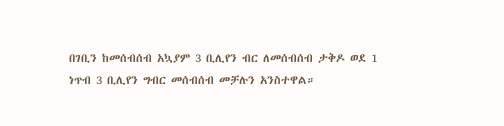በገቢን ከመሰብሰብ አኳያም 3 ቢሊየን ብር ለመሰብሰብ ታቅዶ ወደ 1 ነጥብ 3 ቢሊየን ግብር መሰብሰብ መቻሉን አንስተዋል።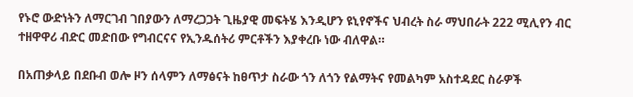የኑሮ ውድነትን ለማርገብ ገበያውን ለማረጋጋት ጊዜያዊ መፍትሄ እንዲሆን ዩኒየኖችና ህብረት ስራ ማህበራት 222 ሚሊየን ብር ተዘዋዋሪ ብድር መድበው የግብርናና የኢንዱሰትሪ ምርቶችን እያቀረቡ ነው ብለዋል።

በአጠቃላይ በደቡብ ወሎ ዞን ሰላምን ለማፅናት ከፀጥታ ስራው ጎን ለጎን የልማትና የመልካም አስተዳደር ስራዎች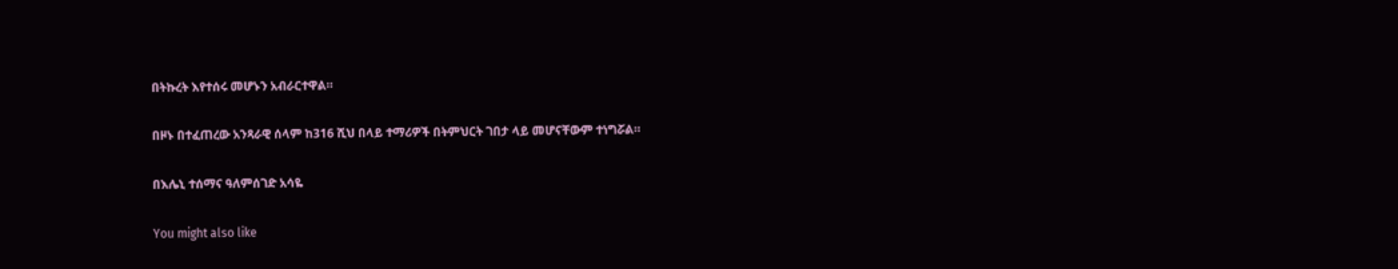በትኩረት እየተሰሩ መሆኑን አብራርተዋል።

በዞኑ በተፈጠረው አንጻራዊ ሰላም ከ316 ሺህ በላይ ተማሪዎች በትምህርት ገበታ ላይ መሆናቸውም ተነግሯል።

በእሌኒ ተሰማና ዓለምሰገድ አሳዬ

You might also like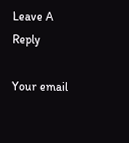Leave A Reply

Your email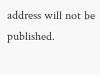address will not be published.